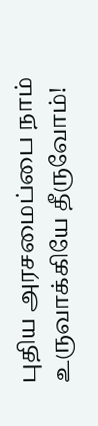புதிய அரசமைப்பை நாம் உருவாக்கியே தீருவோம்!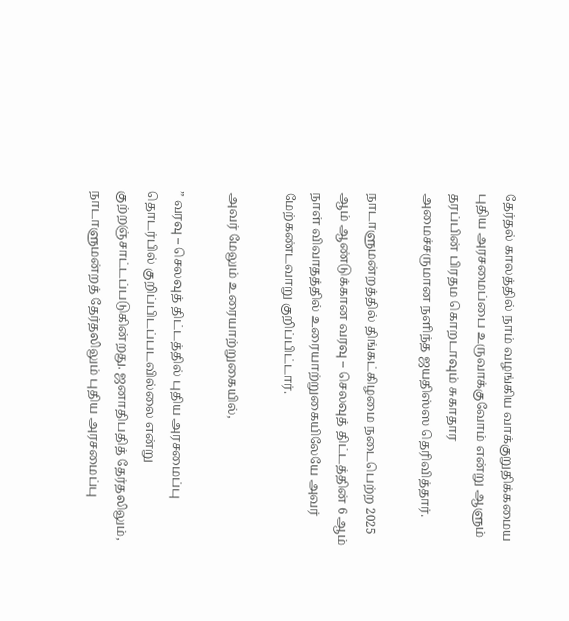தேர்தல் காலத்தில் நாம் வழங்கிய வாக்குறுதிக்கமைய புதிய அரசமைப்பை உருவாக்குவோம் என்று ஆளும் தரப்பின் பிரதம கொறடாவும் சுகாதார அமைச்சருமான நளிந்த ஜயதிஸ்ஸ தெரிவித்தார்.

நாடாளுமன்றத்தில் திங்கட்கிழமை நடைபெற்ற 2025 ஆம் ஆண்டுக்கான வரவு – செலவுத் திட்டத்தின் 6 ஆம் நாள் விவாதத்தில் உரையாற்றுகையிலேயே அவர் மேற்கண்டவாறு குறிப்பிட்டார்.

அவர் மேலும் உரையாற்றுகையில்,

” வரவு – செலவுத் திட்டத்தில் புதிய அரசமைப்பு தொடர்பில் குறிப்பிடப்படவில்லை என்று குற்றஞ்சாட்டப்படுகின்றது. ஜனாதிபதித் தேர்தலிலும், நாடாளுமன்றத் தேர்தலிலும் புதிய அரசமைப்பு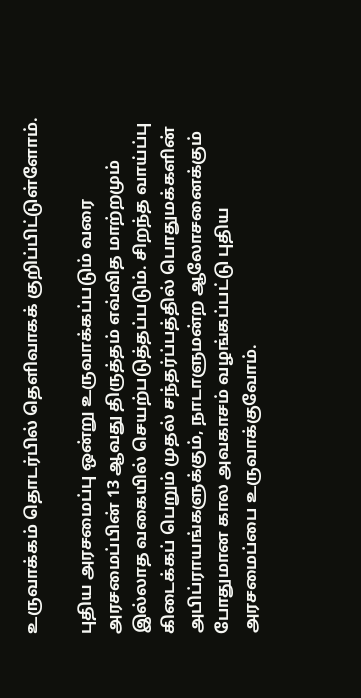உருவாக்கம் தொடர்பில் தெளிவாகக் குறிப்பிட்டுள்ளோம்.

புதிய அரசமைப்பு ஒன்று உருவாக்கப்படும் வரை அரசமைப்பின் 13 ஆவது திருத்தம் எவ்வித மாற்றமும் இல்லாத வகையில் செயற்படுத்தப்படும். சிறந்த வாய்ப்பு கிடைக்கப் பெறும் முதல் சந்தர்ப்பத்தில் பொதுமக்களின் அபிப்ராயங்களுக்கும், நாடாளுமன்ற ஆலோசனைக்கும் போதுமான கால அவகாசம் வழங்கப்பட்டு புதிய அரசமைப்பை உருவாக்குவோம்.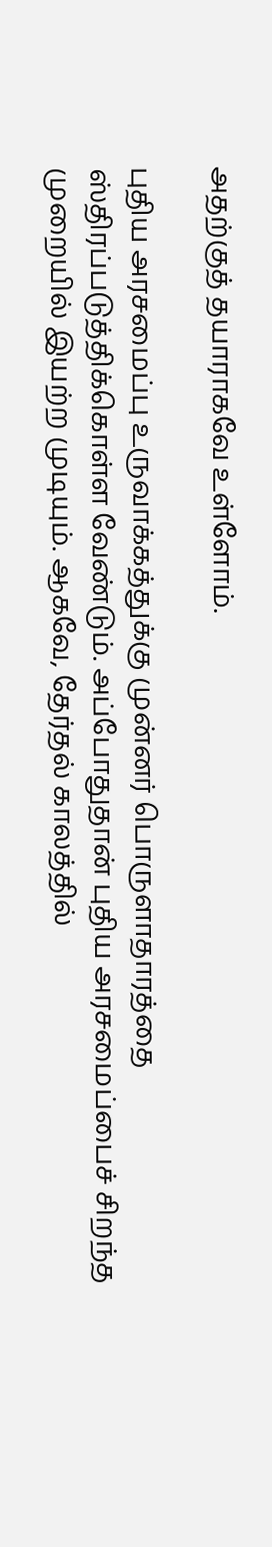அதற்குத் தயாராகவே உள்ளோம்.

புதிய அரசமைப்பு உருவாக்கத்துக்கு முன்னர் பொருளாதாரத்தை ஸ்திரப்படுத்திக்கொள்ள வேண்டும். அப்போதுதான் புதிய அரசமைப்பைச் சிறந்த முறையில் இயற்ற முடியும். ஆகவே, தேர்தல் காலத்தில்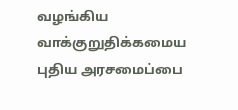வழங்கிய வாக்குறுதிக்கமைய புதிய அரசமைப்பை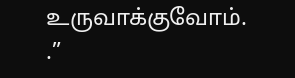உருவாக்குவோம். .”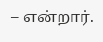– என்றார்.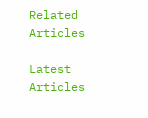Related Articles

Latest Articles